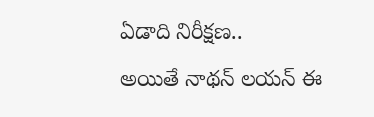ఏడాది నిరీక్షణ..
అయితే నాథన్ లయన్ ఈ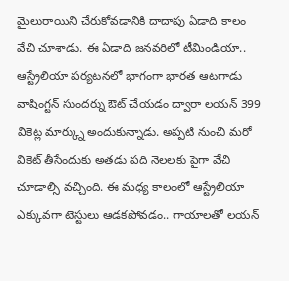మైలురాయిని చేరుకోవడానికి దాదాపు ఏడాది కాలం వేచి చూశాడు. ఈ ఏడాది జనవరిలో టీమిండియా.. ఆస్ట్రేలియా పర్యటనలో భాగంగా భారత ఆటగాడు వాషింగ్టన్ సుందర్ను ఔట్ చేయడం ద్వారా లయన్ 399 వికెట్ల మార్క్ను అందుకున్నాడు. అప్పటి నుంచి మరో వికెట్ తీసేందుకు అతడు పది నెలలకు పైగా వేచి చూడాల్సి వచ్చింది. ఈ మధ్య కాలంలో ఆస్ట్రేలియా ఎక్కువగా టెస్టులు ఆడకపోవడం.. గాయాలతో లయన్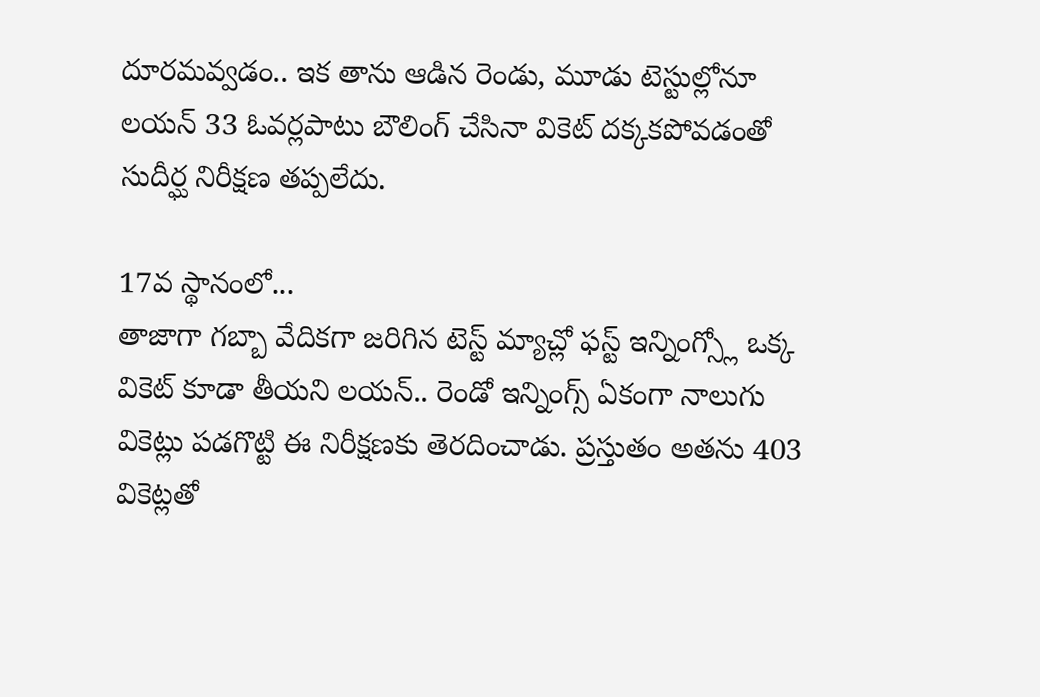దూరమవ్వడం.. ఇక తాను ఆడిన రెండు, మూడు టెస్టుల్లోనూ లయన్ 33 ఓవర్లపాటు బౌలింగ్ చేసినా వికెట్ దక్కకపోవడంతో సుదీర్ఘ నిరీక్షణ తప్పలేదు.

17వ స్థానంలో...
తాజాగా గబ్బా వేదికగా జరిగిన టెస్ట్ మ్యాచ్లో ఫస్ట్ ఇన్నింగ్స్లో ఒక్క వికెట్ కూడా తీయని లయన్.. రెండో ఇన్నింగ్స్ ఏకంగా నాలుగు వికెట్లు పడగొట్టి ఈ నిరీక్షణకు తెరదించాడు. ప్రస్తుతం అతను 403 వికెట్లతో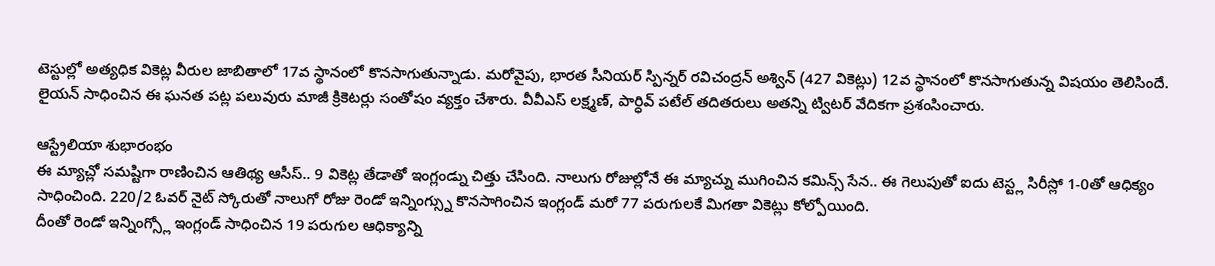టెస్టుల్లో అత్యధిక వికెట్ల వీరుల జాబితాలో 17వ స్థానంలో కొనసాగుతున్నాడు. మరోవైపు, భారత సీనియర్ స్పిన్నర్ రవిచంద్రన్ అశ్విన్ (427 వికెట్లు) 12వ స్థానంలో కొనసాగుతున్న విషయం తెలిసిందే. లైయన్ సాధించిన ఈ ఘనత పట్ల పలువురు మాజీ క్రికెటర్లు సంతోషం వ్యక్తం చేశారు. వీవీఎస్ లక్ష్మణ్, పార్ధివ్ పటేల్ తదితరులు అతన్ని ట్విటర్ వేదికగా ప్రశంసించారు.

ఆస్ట్రేలియా శుభారంభం
ఈ మ్యాచ్లో సమష్టిగా రాణించిన ఆతిథ్య ఆసీస్.. 9 వికెట్ల తేడాతో ఇంగ్లండ్ను చిత్తు చేసింది. నాలుగు రోజుల్లోనే ఈ మ్యాచ్ను ముగించిన కమిన్స్ సేన.. ఈ గెలుపుతో ఐదు టెస్ట్ల సిరీస్లో 1-0తో ఆధిక్యం సాధించింది. 220/2 ఓవర్ నైట్ స్కోరుతో నాలుగో రోజు రెండో ఇన్నింగ్స్ను కొనసాగించిన ఇంగ్లండ్ మరో 77 పరుగులకే మిగతా వికెట్లు కోల్పోయింది.
దీంతో రెండో ఇన్నింగ్స్లో ఇంగ్లండ్ సాధించిన 19 పరుగుల ఆధిక్యాన్ని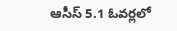ఆసీస్ 5.1 ఓవర్లలో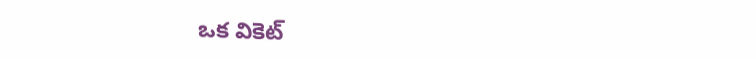ఒక వికెట్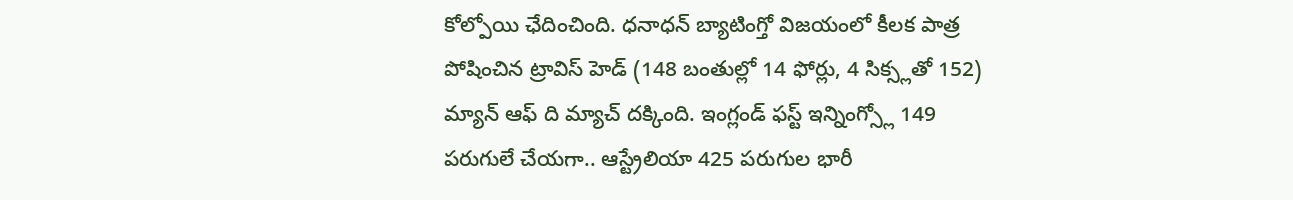కోల్పోయి ఛేదించింది. ధనాధన్ బ్యాటింగ్తో విజయంలో కీలక పాత్ర పోషించిన ట్రావిస్ హెడ్ (148 బంతుల్లో 14 ఫోర్లు, 4 సిక్స్లతో 152) మ్యాన్ ఆఫ్ ది మ్యాచ్ దక్కింది. ఇంగ్లండ్ ఫస్ట్ ఇన్నింగ్స్లో 149 పరుగులే చేయగా.. ఆస్ట్రేలియా 425 పరుగుల భారీ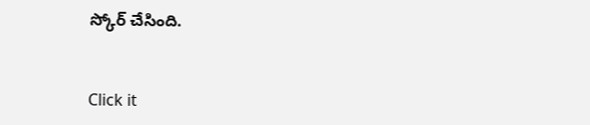స్కోర్ చేసింది.


Click it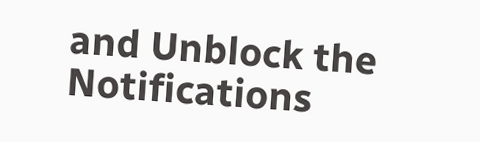and Unblock the Notifications